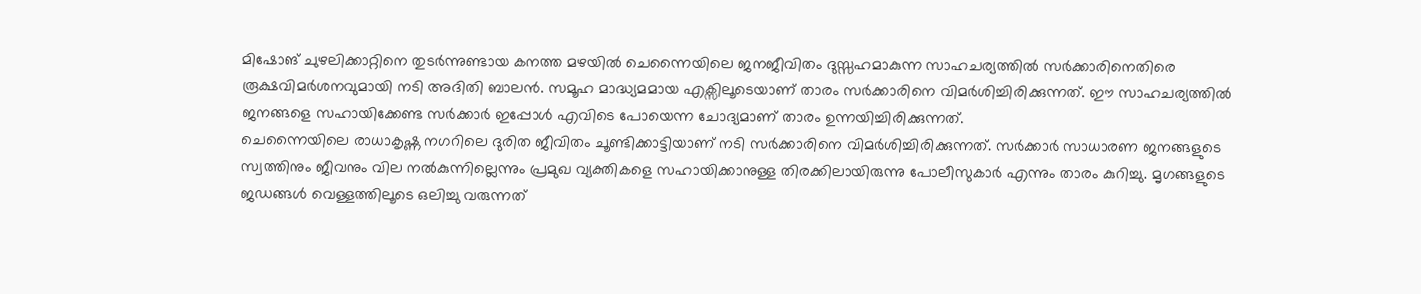മിഷോങ് ചുഴലിക്കാറ്റിനെ തുടർന്നുണ്ടായ കനത്ത മഴയിൽ ചെന്നൈയിലെ ജനജീവിതം ദുസ്സഹമാകുന്ന സാഹചര്യത്തിൽ സർക്കാരിനെതിരെ രൂക്ഷവിമർശനവുമായി നടി അദിതി ബാലൻ. സമൂഹ മാദ്ധ്യമമായ എക്സിലൂടെയാണ് താരം സർക്കാരിനെ വിമർശിച്ചിരിക്കുന്നത്. ഈ സാഹചര്യത്തിൽ ജനങ്ങളെ സഹായിക്കേണ്ട സർക്കാർ ഇപ്പോൾ എവിടെ പോയെന്ന ചോദ്യമാണ് താരം ഉന്നയിച്ചിരിക്കുന്നത്.
ചെന്നൈയിലെ രാധാകൃഷ്ണ നഗറിലെ ദുരിത ജീവിതം ചൂണ്ടിക്കാട്ടിയാണ് നടി സർക്കാരിനെ വിമർശിച്ചിരിക്കുന്നത്. സർക്കാർ സാധാരണ ജനങ്ങളുടെ സ്വത്തിനും ജീവനും വില നൽകുന്നില്ലെന്നും പ്രമുഖ വ്യക്തികളെ സഹായിക്കാനുള്ള തിരക്കിലായിരുന്നു പോലീസുകാർ എന്നും താരം കുറിച്ചു. മൃഗങ്ങളുടെ ജഡങ്ങൾ വെള്ളത്തിലൂടെ ഒലിച്ചു വരുന്നത്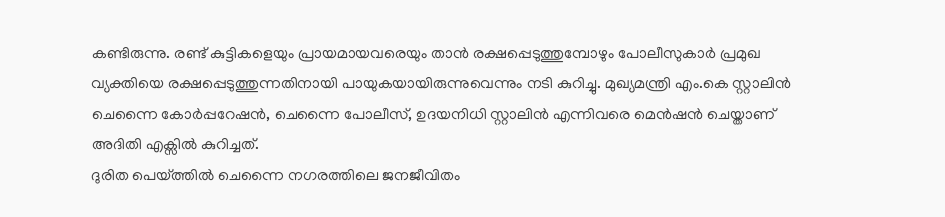കണ്ടിരുന്നു. രണ്ട് കുട്ടികളെയും പ്രായമായവരെയും താൻ രക്ഷപ്പെടുത്തുമ്പോഴും പോലീസുകാർ പ്രമുഖ വ്യക്തിയെ രക്ഷപ്പെടുത്തുന്നതിനായി പായുകയായിരുന്നുവെന്നും നടി കുറിച്ചു. മുഖ്യമന്ത്രി എം.കെ സ്റ്റാലിൻ ചെന്നൈ കോർപ്പറേഷൻ, ചെന്നൈ പോലീസ്, ഉദയനിധി സ്റ്റാലിൻ എന്നിവരെ മെൻഷൻ ചെയ്താണ് അദിതി എക്സിൽ കുറിച്ചത്.
ദുരിത പെയ്ത്തിൽ ചെന്നൈ നഗരത്തിലെ ജനജീവിതം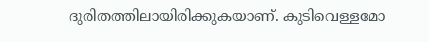ദുരിതത്തിലായിരിക്കുകയാണ്. കുടിവെള്ളമോ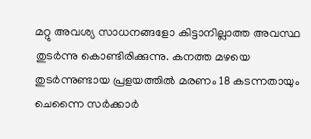മറ്റു അവശ്യ സാധനങ്ങളോ കിട്ടാനില്ലാത്ത അവസ്ഥ തുടർന്നു കൊണ്ടിരിക്കുന്നു. കനത്ത മഴയെ തുടർന്നുണ്ടായ പ്രളയത്തിൽ മരണം 18 കടന്നതായും ചെന്നൈ സർക്കാർ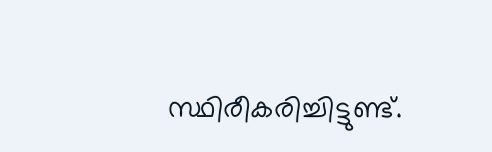സ്ഥിരീകരിച്ചിട്ടുണ്ട്.